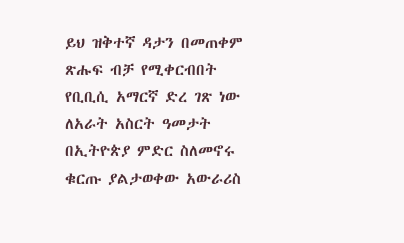ይህ ዝቅተኛ ዳታን በመጠቀም ጽሑፍ ብቻ የሚቀርብበት የቢቢሲ አማርኛ ድረ ገጽ ነው
ለአራት አስርት ዓመታት በኢትዮጵያ ምድር ስለመኖሩ ቁርጡ ያልታወቀው አውራሪስ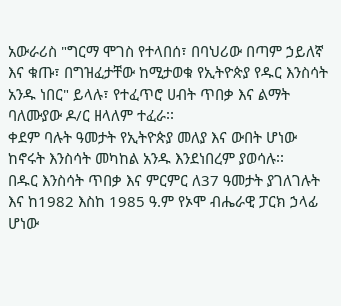አውራሪስ "ግርማ ሞገስ የተላበሰ፣ በባህሪው በጣም ኃይለኛ እና ቁጡ፣ በግዝፈታቸው ከሚታወቁ የኢትዮጵያ የዱር እንስሳት አንዱ ነበር" ይላሉ፣ የተፈጥሮ ሀብት ጥበቃ እና ልማት ባለሙያው ዶ/ር ዘላለም ተፈራ፡፡
ቀደም ባሉት ዓመታት የኢትዮጵያ መለያ እና ውበት ሆነው ከኖሩት እንስሳት መካከል አንዱ እንደነበረም ያወሳሉ፡፡
በዱር እንስሳት ጥበቃ እና ምርምር ለ37 ዓመታት ያገለገሉት እና ከ1982 እስከ 1985 ዓ.ም የኦሞ ብሔራዊ ፓርክ ኃላፊ ሆነው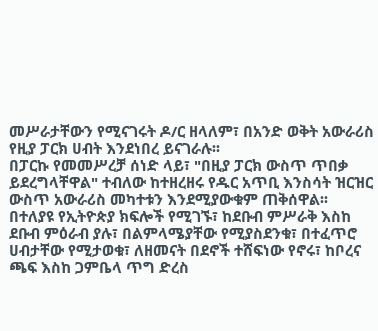መሥራታቸውን የሚናገሩት ዶ/ር ዘላለም፣ በአንድ ወቅት አውራሪስ የዚያ ፓርክ ሀብት እንደነበረ ይናገራሉ፡፡
በፓርኩ የመመሥረቻ ሰነድ ላይ፣ "በዚያ ፓርክ ውስጥ ጥበቃ ይደረግላቸዋል" ተብለው ከተዘረዘሩ የዱር አጥቢ እንስሳት ዝርዝር ውስጥ አውራሪስ መካተቱን እንደሚያውቁም ጠቅሰዋል፡፡
በተለያዩ የኢትዮጵያ ክፍሎች የሚገኙ፣ ከደቡብ ምሥራቅ እስከ ደቡብ ምዕራብ ያሉ፣ በልምላሜያቸው የሚያስደንቁ፣ በተፈጥሮ ሀብታቸው የሚታወቁ፣ ለዘመናት በደኖች ተሸፍነው የኖሩ፣ ከቦረና ጫፍ እስከ ጋምቤላ ጥግ ድረስ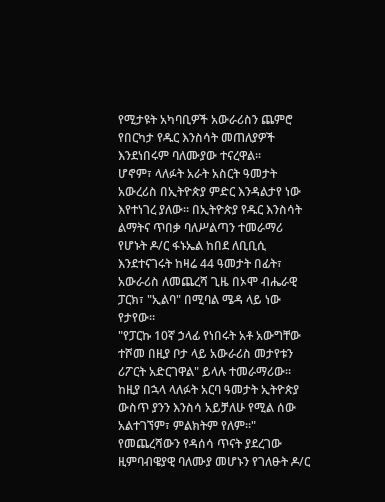የሚታዩት አካባቢዎች አውራሪስን ጨምሮ የበርካታ የዱር እንስሳት መጠለያዎች እንደነበሩም ባለሙያው ተናረዋል፡፡
ሆኖም፣ ላለፉት አራት አስርት ዓመታት አውረሪስ በኢትዮጵያ ምድር እንዳልታየ ነው እየተነገረ ያለው፡፡ በኢትዮጵያ የዱር እንስሳት ልማትና ጥበቃ ባለሥልጣን ተመራማሪ የሆኑት ዶ/ር ፋኑኤል ከበደ ለቢቢሲ እንደተናገሩት ከዛሬ 44 ዓመታት በፊት፣ አውራሪስ ለመጨረሻ ጊዜ በኦሞ ብሔራዊ ፓርክ፣ "ኢልባ" በሚባል ሜዳ ላይ ነው የታየው።
"የፓርኩ 10ኛ ኃላፊ የነበሩት አቶ አውግቸው ተሾመ በዚያ ቦታ ላይ አውራሪስ መታየቱን ሪፖርት አድርገዋል" ይላሉ ተመራማሪው፡፡ ከዚያ በኋላ ላለፉት አርባ ዓመታት ኢትዮጵያ ውስጥ ያንን እንስሳ አይቻለሁ የሚል ሰው አልተገኘም፣ ምልክትም የለም።"
የመጨረሻውን የዳሰሳ ጥናት ያደረገው ዚምባብዌያዊ ባለሙያ መሆኑን የገለፁት ዶ/ር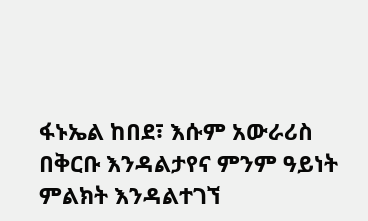ፋኑኤል ከበደ፣ እሱም አውራሪስ በቅርቡ እንዳልታየና ምንም ዓይነት ምልክት እንዳልተገኘ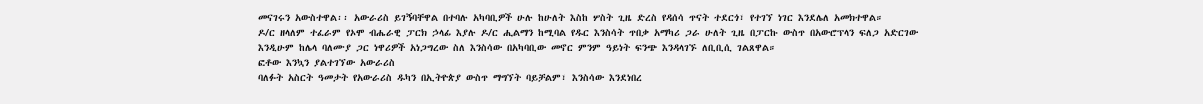መናገሩን አውስተዋል፡፡ አውራሪስ ይገኝባቸዋል በተባሉ አካባቢዎች ሁሉ ከሁለት እስከ ሦስት ጊዜ ድረስ የዳሰሳ ጥናት ተደርጎ፣ የተገኘ ነገር እንደሌለ አመክተዋል።
ዶ/ር ዘላለም ተፈራም የኦሞ ብሔራዊ ፓርክ ኃላፊ እያሉ ዶ/ር ሒልማን ከሚባል የዱር እንስሳት ጥበቃ አማካሪ ጋራ ሁለት ጊዜ በፓርኩ ውስጥ በአውሮፕላን ፍለጋ አድርገው እንዲሁም ከሌላ ባለሙያ ጋር ነዋሪዎች አነጋግረው ስለ እንስሳው በአካባቢው መኖር ምንም ዓይነት ፍንጭ እንዳላገኙ ለቢቢሲ ገልጸዋል።
ፎቶው እንኳን ያልተገኘው አውራሪስ
ባለፉት አስርት ዓመታት የአውራሪስ ዱካን በኢትዮጵያ ውስጥ ማግኘት ባይቻልም፣ እንስሳው እንደነበረ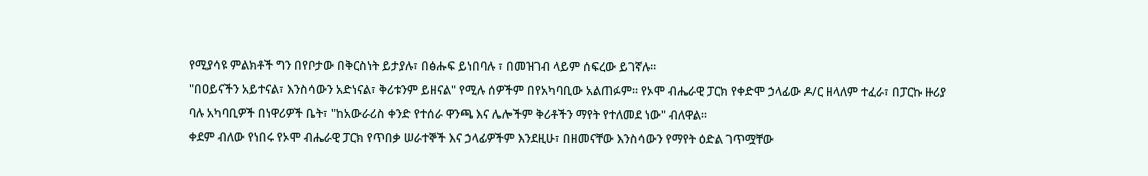የሚያሳዩ ምልክቶች ግን በየቦታው በቅርስነት ይታያሉ፣ በፅሑፍ ይነበባሉ ፣ በመዝገብ ላይም ሰፍረው ይገኛሉ፡፡
"በዐይናችን አይተናል፣ እንስሳውን አድነናል፣ ቅሪቱንም ይዘናል" የሚሉ ሰዎችም በየአካባቢው አልጠፉም፡፡ የኦሞ ብሔራዊ ፓርክ የቀድሞ ኃላፊው ዶ/ር ዘላለም ተፈራ፣ በፓርኩ ዙሪያ ባሉ አካባቢዎች በነዋሪዎች ቤት፣ "ከአውራሪስ ቀንድ የተሰራ ዋንጫ እና ሌሎችም ቅሪቶችን ማየት የተለመደ ነው" ብለዋል፡፡
ቀደም ብለው የነበሩ የኦሞ ብሔራዊ ፓርክ የጥበቃ ሠራተኞች እና ኃላፊዎችም እንደዚሁ፣ በዘመናቸው እንስሳውን የማየት ዕድል ገጥሟቸው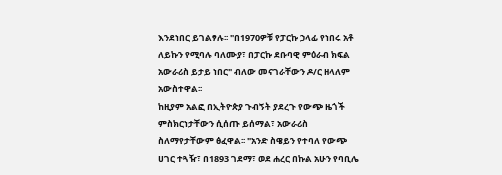እንደነበር ይገልፃሉ፡፡ "በ1970ዎቹ የፓርኩ ኃላፊ የነበሩ አቶ ለይኩን የሚባሉ ባለሙያ፣ በፓርኩ ደቡባዊ ምዕራብ ክፍል አውራሪስ ይታይ ነበር" ብለው መናገራቸውን ዶ/ር ዘላለም አውስተዋል፡፡
ከዚያም አልፎ በኢትዮጵያ ጉብኝት ያደረጉ የውጭ ዜጎች ምስክርነታቸውን ሲሰጡ ይሰማል፣ አውራሪስ ስለማየታቸውም ፅፈዋል፡፡ "አንድ ስዌይን የተባለ የውጭ ሀገር ተጓዥ፣ በ1893 ገደማ፣ ወደ ሐረር በኩል አሁን የባቢሌ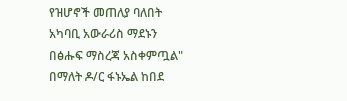የዝሆኖች መጠለያ ባለበት አካባቢ አውራሪስ ማደኑን በፅሑፍ ማስረጃ አስቀምጧል" በማለት ዶ/ር ፋኑኤል ከበደ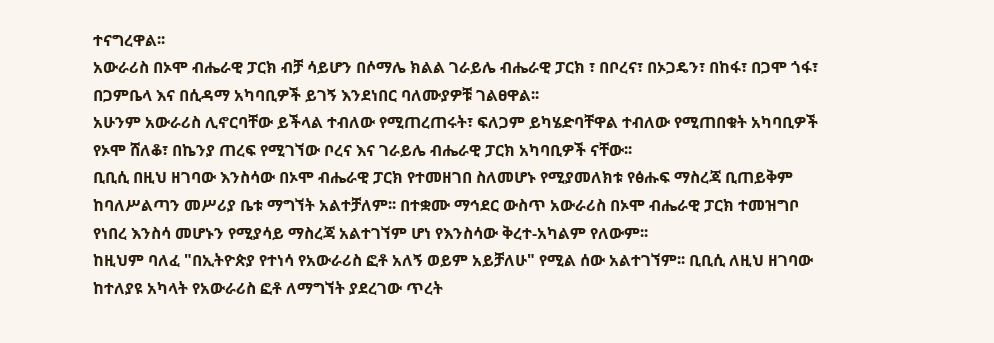ተናግረዋል፡፡
አውራሪስ በኦሞ ብሔራዊ ፓርክ ብቻ ሳይሆን በሶማሌ ክልል ገራይሌ ብሔራዊ ፓርክ ፣ በቦረና፣ በኦጋዴን፣ በከፋ፣ በጋሞ ጎፋ፣ በጋምቤላ እና በሲዳማ አካባቢዎች ይገኝ እንደነበር ባለሙያዎቹ ገልፀዋል፡፡
አሁንም አውራሪስ ሊኖርባቸው ይችላል ተብለው የሚጠረጠሩት፣ ፍለጋም ይካሄድባቸዋል ተብለው የሚጠበቁት አካባቢዎች የኦሞ ሸለቆ፣ በኬንያ ጠረፍ የሚገኘው ቦረና እና ገራይሌ ብሔራዊ ፓርክ አካባቢዎች ናቸው፡፡
ቢቢሲ በዚህ ዘገባው እንስሳው በኦሞ ብሔራዊ ፓርክ የተመዘገበ ስለመሆኑ የሚያመለክቱ የፅሑፍ ማስረጃ ቢጠይቅም ከባለሥልጣን መሥሪያ ቤቱ ማግኘት አልተቻለም፡፡ በተቋሙ ማኅደር ውስጥ አውራሪስ በኦሞ ብሔራዊ ፓርክ ተመዝግቦ የነበረ እንስሳ መሆኑን የሚያሳይ ማስረጃ አልተገኘም ሆነ የእንስሳው ቅረተ-አካልም የለውም፡፡
ከዚህም ባለፈ "በኢትዮጵያ የተነሳ የአውራሪስ ፎቶ አለኝ ወይም አይቻለሁ" የሚል ሰው አልተገኘም፡፡ ቢቢሲ ለዚህ ዘገባው ከተለያዩ አካላት የአውራሪስ ፎቶ ለማግኘት ያደረገው ጥረት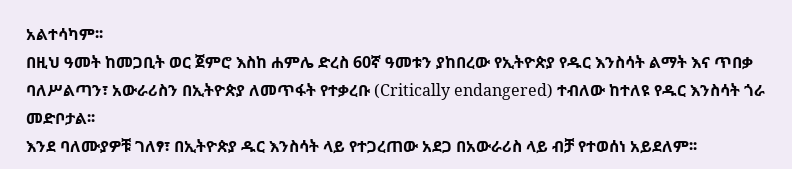አልተሳካም፡፡
በዚህ ዓመት ከመጋቢት ወር ጀምሮ እስከ ሐምሌ ድረስ 60ኛ ዓመቱን ያከበረው የኢትዮጵያ የዱር እንስሳት ልማት እና ጥበቃ ባለሥልጣን፣ አውራሪስን በኢትዮጵያ ለመጥፋት የተቃረቡ (Critically endangered) ተብለው ከተለዩ የዱር እንስሳት ጎራ መድቦታል፡፡
እንደ ባለሙያዎቹ ገለፃ፣ በኢትዮጵያ ዱር እንስሳት ላይ የተጋረጠው አደጋ በአውራሪስ ላይ ብቻ የተወሰነ አይደለም፡፡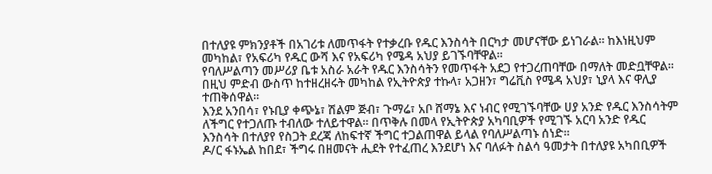በተለያዩ ምክንያቶች በአገሪቱ ለመጥፋት የተቃረቡ የዱር እንስሳት በርካታ መሆናቸው ይነገራል፡፡ ከእነዚህም መካከል፣ የአፍሪካ የዱር ውሻ እና የአፍሪካ የሜዳ አህያ ይገኙባቸዋል፡፡
የባለሥልጣን መሥሪያ ቤቱ አስራ አራት የዱር እንስሳትን የመጥፋት አደጋ የተጋረጠባቸው በማለት መድቧቸዋል፡፡ በዚህ ምድብ ውስጥ ከተዘረዘሩት መካከል የኢትዮጵያ ተኩላ፣ አጋዘን፣ ግሬቪስ የሜዳ አህያ፣ ኒያላ እና ዋሊያ ተጠቅሰዋል፡፡
እንደ አንበሳ፣ የኑቢያ ቀጭኔ፣ ሽልም ጅብ፣ ጉማሬ፣ አቦ ሸማኔ እና ነብር የሚገኙባቸው ሀያ አንድ የዱር እንስሳትም ለችግር የተጋለጡ ተብለው ተለይተዋል፡፡ በጥቅሉ በመላ የኢትዮጵያ አካባቢዎች የሚገኙ አርባ አንድ የዱር እንስሳት በተለያየ የስጋት ደረጃ ለከፍተኛ ችግር ተጋልጠዋል ይላል የባለሥልጣኑ ሰነድ፡፡
ዶ/ር ፋኑኤል ከበደ፣ ችግሩ በዘመናት ሒደት የተፈጠረ እንደሆነ እና ባለፉት ስልሳ ዓመታት በተለያዩ አካበቢዎች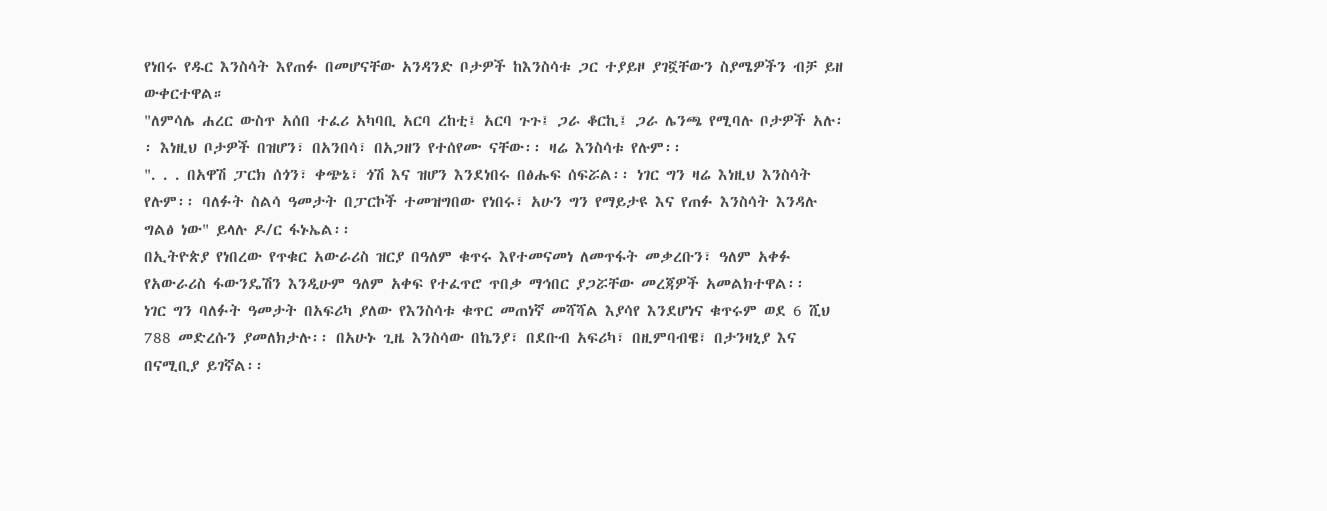የነበሩ የዱር እንስሳት እየጠፉ በመሆናቸው አንዳንድ ቦታዎች ከእንስሳቱ ጋር ተያይዞ ያገኟቸውን ስያሜዎችን ብቻ ይዘ ውቀርተዋል።
"ለምሳሌ ሐረር ውስጥ አሰበ ተፈሪ አካባቢ አርባ ረከቲ፤ አርባ ጉጉ፤ ጋራ ቆርኪ፤ ጋራ ሌንጫ የሚባሉ ቦታዎች አሉ፡፡ እነዚህ ቦታዎች በዝሆን፣ በአንበሳ፣ በአጋዘን የተሰየሙ ናቸው፡፡ ዛሬ እንስሳቱ የሉም፡፡
". . . በአዋሽ ፓርክ ሰጎን፣ ቀጭኔ፣ ጎሽ እና ዝሆን እንደነበሩ በፅሑፍ ሰፍሯል፡፡ ነገር ግን ዛሬ እነዚህ እንስሳት የሉም፡፡ ባለፉት ስልሳ ዓመታት በፓርኮች ተመዝግበው የነበሩ፣ አሁን ግን የማይታዩ እና የጠፉ እንስሳት እንዳሉ ግልፅ ነው" ይላሉ ዶ/ር ፋኑኤል፡፡
በኢትዮጵያ የነበረው የጥቁር አውራሪስ ዝርያ በዓለም ቁጥሩ እየተመናመነ ለመጥፋት መቃረቡን፣ ዓለም አቀፉ የአውራሪስ ፋውንዴሽን እንዲሁም ዓለም አቀፍ የተፈጥሮ ጥበቃ ማኅበር ያጋሯቸው መረጃዎች አመልክተዋል፡፡
ነገር ግን ባለፉት ዓመታት በአፍሪካ ያለው የእንስሳቱ ቁጥር መጠነኛ መሻሻል እያሳየ እንደሆነና ቁጥሩም ወደ 6 ሺህ 788 መድረሱን ያመለክታሉ፡፡ በአሁኑ ጊዜ እንስሳው በኬንያ፣ በደቡብ አፍሪካ፣ በዚምባብዌ፣ በታንዛኒያ እና በናሚቢያ ይገኛል፡፡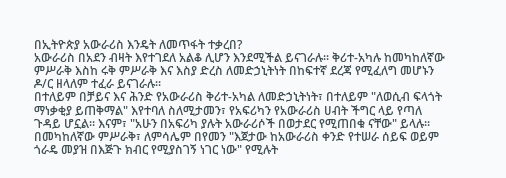በኢትዮጵያ አውራሪስ እንዴት ለመጥፋት ተቃረበ?
አውራሪስ በአደን ብዛት እየተገደለ አልቆ ሊሆን እንደሚችል ይናገራሉ፡፡ ቅሪተ-አካሉ ከመካከለኛው ምሥራቅ እስከ ሩቅ ምሥራቅ እና እስያ ድረስ ለመድኃኒትነት በከፍተኛ ደረጃ የሚፈለግ መሆኑን ዶ/ር ዘላለም ተፈራ ይናገራሉ፡፡
በተለይም በቻይና እና ሕንድ የአውራሪስ ቅሪተ-አካል ለመድኃኒትነት፣ በተለይም "ለወሲብ ፍላጎት ማነቃቂያ ይጠቅማል" እየተባለ ስለሚታመን፣ የአፍሪካን የአውራሪስ ሀብት ችግር ላይ የጣለ ጉዳይ ሆኗል፡፡ እናም፣ "አሁን በአፍሪካ ያሉት አውራሪሶች በወታደር የሚጠበቁ ናቸው" ይላሉ፡፡
በመካከለኛው ምሥራቅ፣ ለምሳሌም በየመን "እጀታው ከአውራሪስ ቀንድ የተሠራ ሰይፍ ወይም ጎራዴ መያዝ በእጅጉ ክብር የሚያስገኝ ነገር ነው" የሚሉት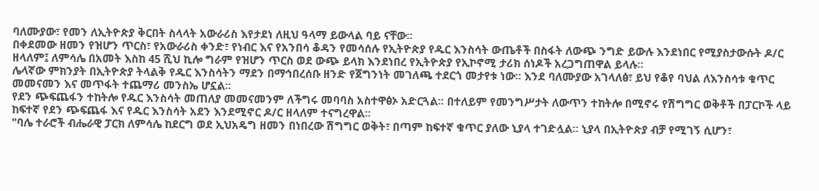ባለሙያው፣ የመን ለኢትዮጵያ ቅርበት ስላላት አውራሪስ እየታደነ ለዚህ ዓላማ ይውላል ባይ ናቸው፡፡
በቀደመው ዘመን የዝሆን ጥርስ፣ የአውራሪስ ቀንድ፣ የነብር እና የአንበሳ ቆዳን የመሳሰሉ የኢትዮጵያ የዱር እንስሳት ውጤቶች በስፋት ለውጭ ንግድ ይውሉ እንደነበር የሚያስታውሱት ዶ/ር ዘላለም፤ ለምሳሌ በአመት እስከ 45 ሺህ ኪሎ ግራም የዝሆን ጥርስ ወደ ውጭ ይላክ እንደነበረ የኢትዮጵያ የኢኮኖሚ ታሪክ ሰነዶች አረጋግጠዋል ይላሉ።
ሌላኛው ምክንያት በኢትዮጵያ ትላልቅ የዱር እንስሳትን ማደን በማኅበረሰቡ ዘንድ የጀግንነት መገለጫ ተደርጎ መታየቱ ነው፡፡ እንደ ባለሙያው አገላለፅ፣ ይህ የቆየ ባህል ለእንስሳቱ ቁጥር መመናመን እና መጥፋት ተጨማሪ መንስኤ ሆኗል፡፡
የደን ጭፍጨፋን ተከትሎ የዱር እንስሳት መጠለያ መመናመንም ለችግሩ መባባስ አስተዋፅኦ አድርጓል፡፡ በተለይም የመንግሥታት ለውጥን ተከትሎ በሚኖሩ የሽግግር ወቅቶች በፓርኮች ላይ ከፍተኛ የደን ጭፍጨፋ እና የዱር እንስሳት አደን እንደሚኖር ዶ/ር ዘላለም ተናግረዋል፡፡
"ባሌ ተራሮች ብሔራዊ ፓርክ ለምሳሌ ከደርግ ወደ ኢህአዴግ ዘመን በነበረው ሽግግር ወቅት፣ በጣም ከፍተኛ ቁጥር ያለው ኒያላ ተገድሏል፡፡ ኒያላ በኢትዮጵያ ብቻ የሚገኝ ሲሆን፣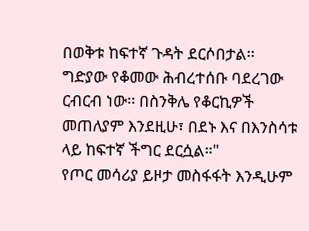በወቅቱ ከፍተኛ ጉዳት ደርሶበታል፡፡ ግድያው የቆመው ሕብረተሰቡ ባደረገው ርብርብ ነው፡፡ በስንቅሌ የቆርኪዎች መጠለያም እንደዚሁ፣ በደኑ እና በእንስሳቱ ላይ ከፍተኛ ችግር ደርሷል።"
የጦር መሳሪያ ይዞታ መስፋፋት እንዲሁም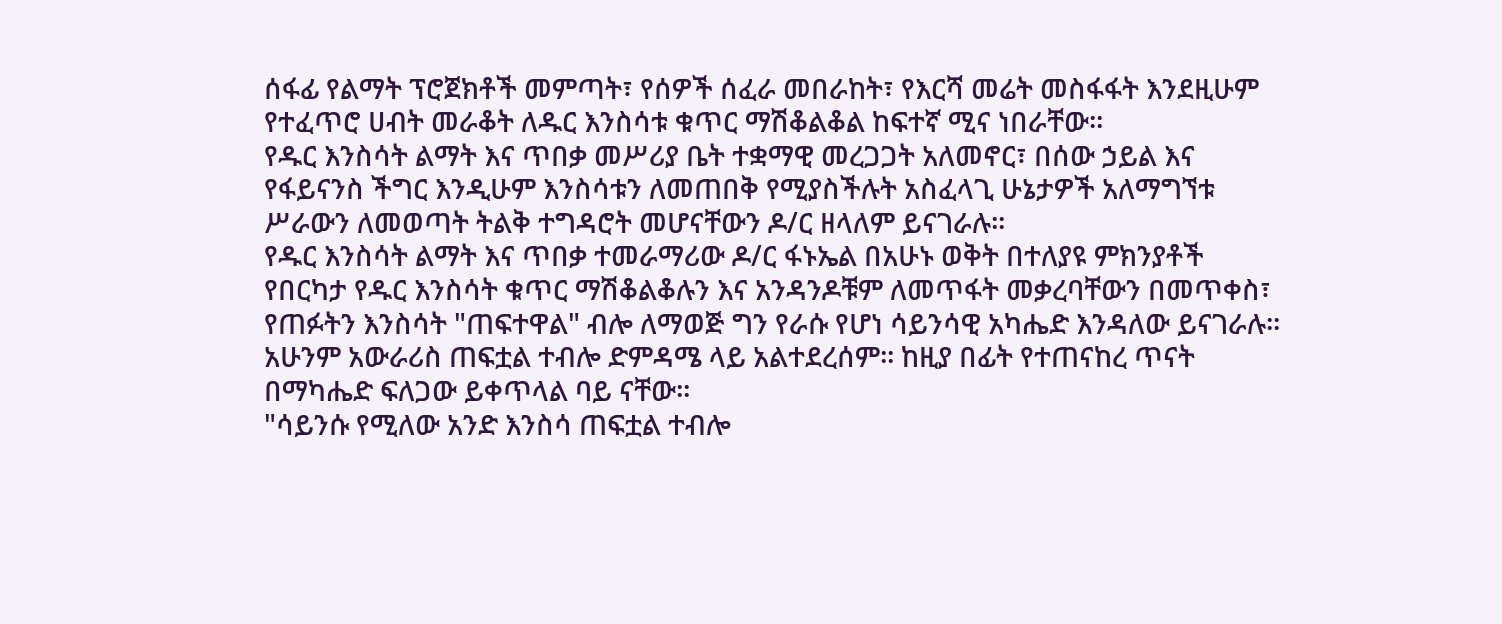ሰፋፊ የልማት ፕሮጀክቶች መምጣት፣ የሰዎች ሰፈራ መበራከት፣ የእርሻ መሬት መስፋፋት እንደዚሁም የተፈጥሮ ሀብት መራቆት ለዱር እንስሳቱ ቁጥር ማሽቆልቆል ከፍተኛ ሚና ነበራቸው፡፡
የዱር እንስሳት ልማት እና ጥበቃ መሥሪያ ቤት ተቋማዊ መረጋጋት አለመኖር፣ በሰው ኃይል እና የፋይናንስ ችግር እንዲሁም እንስሳቱን ለመጠበቅ የሚያስችሉት አስፈላጊ ሁኔታዎች አለማግኘቱ ሥራውን ለመወጣት ትልቅ ተግዳሮት መሆናቸውን ዶ/ር ዘላለም ይናገራሉ፡፡
የዱር እንስሳት ልማት እና ጥበቃ ተመራማሪው ዶ/ር ፋኑኤል በአሁኑ ወቅት በተለያዩ ምክንያቶች የበርካታ የዱር እንስሳት ቁጥር ማሽቆልቆሉን እና አንዳንዶቹም ለመጥፋት መቃረባቸውን በመጥቀስ፣ የጠፉትን እንስሳት "ጠፍተዋል" ብሎ ለማወጅ ግን የራሱ የሆነ ሳይንሳዊ አካሔድ እንዳለው ይናገራሉ፡፡
አሁንም አውራሪስ ጠፍቷል ተብሎ ድምዳሜ ላይ አልተደረሰም፡፡ ከዚያ በፊት የተጠናከረ ጥናት በማካሔድ ፍለጋው ይቀጥላል ባይ ናቸው፡፡
"ሳይንሱ የሚለው አንድ እንስሳ ጠፍቷል ተብሎ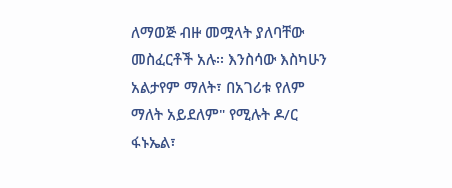ለማወጅ ብዙ መሟላት ያለባቸው መስፈርቶች አሉ፡፡ እንስሳው እስካሁን አልታየም ማለት፣ በአገሪቱ የለም ማለት አይደለም" የሚሉት ዶ/ር ፋኑኤል፣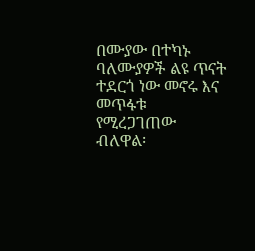በሙያው በተካኑ ባለሙያዎች ልዩ ጥናት ተደርጎ ነው መኖሩ እና መጥፋቱ የሚረጋገጠው ብለዋል፡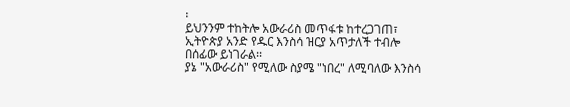፡
ይህንንም ተከትሎ አውራሪስ መጥፋቱ ከተረጋገጠ፣ ኢትዮጵያ አንድ የዱር እንስሳ ዝርያ አጥታለች ተብሎ በሰፊው ይነገራል፡፡
ያኔ "አውራሪስ" የሚለው ስያሜ "ነበረ" ለሚባለው እንስሳ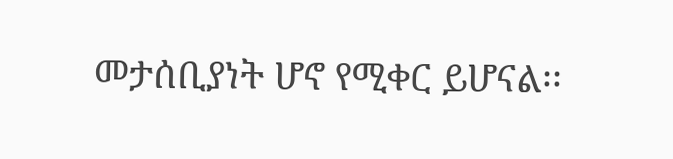መታሰቢያነት ሆኖ የሚቀር ይሆናል፡፡